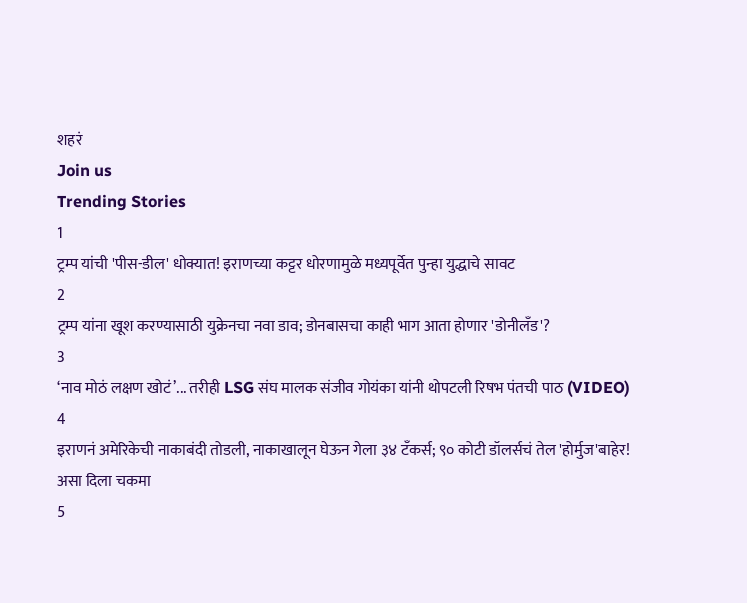शहरं
Join us
Trending Stories
1
ट्रम्प यांची 'पीस-डील' धोक्यात! इराणच्या कट्टर धोरणामुळे मध्यपूर्वेत पुन्हा युद्धाचे सावट
2
ट्रम्प यांना खूश करण्यासाठी युक्रेनचा नवा डाव; डोनबासचा काही भाग आता होणार 'डोनीलँड'?
3
‘नाव मोठं लक्षण खोटं’... तरीही LSG संघ मालक संजीव गोयंका यांनी थोपटली रिषभ पंतची पाठ (VIDEO)
4
इराणनं अमेरिकेची नाकाबंदी तोडली, नाकाखालून घेऊन गेला ३४ टँकर्स; ९० कोटी डॉलर्सचं तेल 'होर्मुज'बाहेर! असा दिला चकमा
5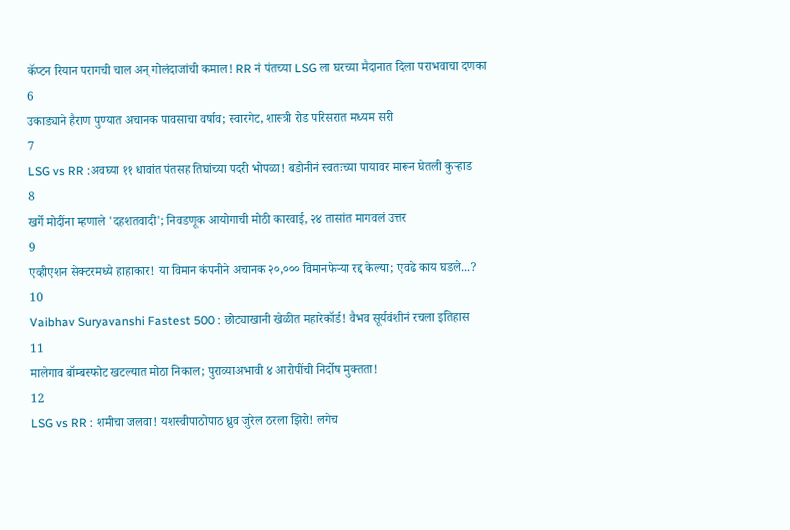कॅप्टन रियान परागची चाल अन् गोलंदाजांची कमाल! RR नं पंतच्या LSG ला घरच्या मैदानात दिला पराभवाचा दणका
6
उकाड्याने हैराण पुण्यात अचानक पावसाचा वर्षाव; स्वारगेट, शास्त्री रोड परिसरात मध्यम सरी
7
LSG vs RR :अवघ्या ११ धावांत पंतसह तिघांच्या पदरी भोपळा! बडोनीनं स्वतःच्या पायावर मारून घेतली कुऱ्हाड
8
खर्गे मोदींना म्हणाले 'दहशतवादी'; निवडणूक आयोगाची मोठी कारवाई, २४ तासांत मागवलं उत्तर
9
एव्हीएशन सेक्टरमध्ये हाहाकार! या विमान कंपनीने अचानक २०,००० विमानफेऱ्या रद्द केल्या; एवढे काय घडले...?
10
Vaibhav Suryavanshi Fastest 500 : छोट्याखानी खेळीत महारेकॉर्ड! वैभव सूर्यवंशीनं रचला इतिहास
11
मालेगाव बॉम्बस्फोट खटल्यात मोठा निकाल; पुराव्याअभावी ४ आरोपींची निर्दोष मुक्तता!
12
LSG vs RR : शमीचा जलवा! यशस्वीपाठोपाठ ध्रुव जुरेल ठरला झिरो! लगेच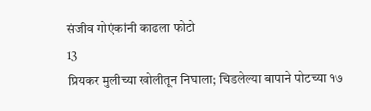संजीव गोएंकांनी काढला फोटो
13
प्रियकर मुलीच्या खोलीतून निघाला; चिडलेल्या बापाने पोटच्या १७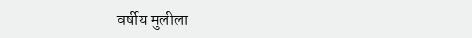वर्षीय मुलीला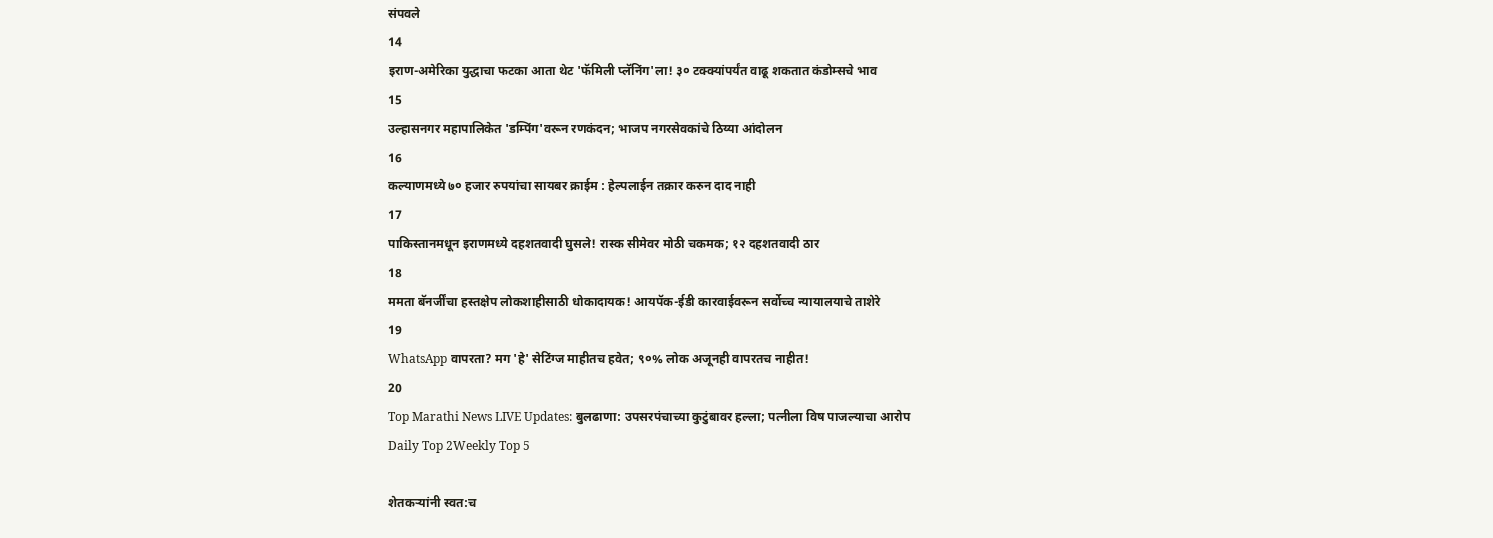संपवले
14
इराण-अमेरिका युद्धाचा फटका आता थेट 'फॅमिली प्लॅनिंग'ला! ३० टक्क्यांपर्यंत वाढू शकतात कंडोम्सचे भाव
15
उल्हासनगर महापालिकेत 'डम्पिंग'वरून रणकंदन; भाजप नगरसेवकांचे ठिय्या आंदोलन
16
कल्याणमध्ये ७० हजार रुपयांचा सायबर क्राईम : हेल्पलाईन तक्रार करुन दाद नाही
17
पाकिस्तानमधून इराणमध्ये दहशतवादी घुसले! रास्क सीमेवर मोठी चकमक; १२ दहशतवादी ठार
18
ममता बॅनर्जींचा हस्तक्षेप लोकशाहीसाठी धोकादायक! आयपॅक-ईडी कारवाईवरून सर्वोच्च न्यायालयाचे ताशेरे
19
WhatsApp वापरता? मग 'हे' सेटिंग्ज माहीतच हवेत; ९०% लोक अजूनही वापरतच नाहीत!
20
Top Marathi News LIVE Updates: बुलढाणा: उपसरपंचाच्या कुटुंबावर हल्ला; पत्नीला विष पाजल्याचा आरोप
Daily Top 2Weekly Top 5

शेतकर्‍यांनी स्वत:च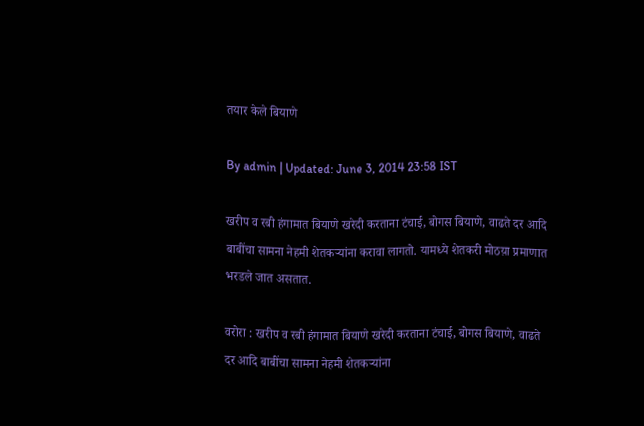तयार केले बियाणे

By admin | Updated: June 3, 2014 23:58 IST

खरीप व रबी हंगामात बियाणे खरेदी करताना टंचाई, बोगस बियाणे, वाढते दर आदि बाबींचा सामना नेहमी शेतकर्‍यांना करावा लागतो. यामध्ये शेतकरी मोठय़ा प्रमाणात भरडले जात असतात.

वरोरा : खरीप व रबी हंगामात बियाणे खरेदी करताना टंचाई, बोगस बियाणे, वाढते दर आदि बाबींचा सामना नेहमी शेतकर्‍यांना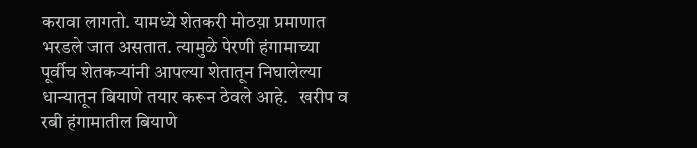करावा लागतो. यामध्ये शेतकरी मोठय़ा प्रमाणात भरडले जात असतात. त्यामुळे पेरणी हंगामाच्या पूर्वीच शेतकर्‍यांनी आपल्या शेतातून निघालेल्या धान्यातून बियाणे तयार करून ठेवले आहे.   खरीप व रबी हंगामातील बियाणे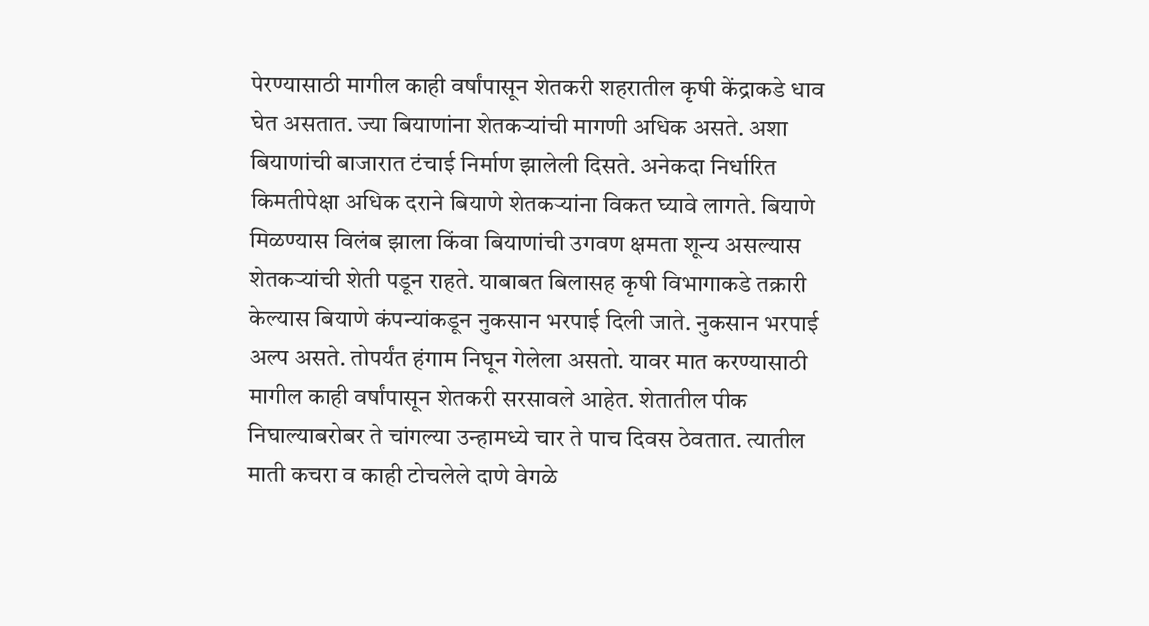पेरण्यासाठी मागील काही वर्षांपासून शेतकरी शहरातील कृषी केंद्राकडे धाव घेत असतात. ज्या बियाणांना शेतकर्‍यांची मागणी अधिक असते. अशा बियाणांची बाजारात टंचाई निर्माण झालेली दिसते. अनेकदा निर्धारित किमतीपेक्षा अधिक दराने बियाणे शेतकर्‍यांना विकत घ्यावे लागते. बियाणे मिळण्यास विलंब झाला किंवा बियाणांची उगवण क्षमता शून्य असल्यास शेतकर्‍यांची शेती पडून राहते. याबाबत बिलासह कृषी विभागाकडे तक्रारी केल्यास बियाणे कंपन्यांकडून नुकसान भरपाई दिली जाते. नुकसान भरपाई अल्प असते. तोपर्यंत हंगाम निघून गेलेला असतो. यावर मात करण्यासाठी मागील काही वर्षांपासून शेतकरी सरसावले आहेत. शेतातील पीक निघाल्याबरोबर ते चांगल्या उन्हामध्ये चार ते पाच दिवस ठेवतात. त्यातील माती कचरा व काही टोचलेले दाणे वेगळे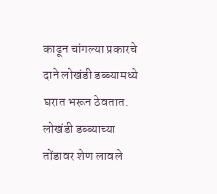काढून चांगल्या प्रकारचे दाने लोखंडी डब्ब्यामध्ये घरात भरून ठेवतात. लोखंडी डब्ब्याच्या तोंडावर शेण लावले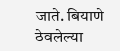जाते. बियाणे ठेवलेल्या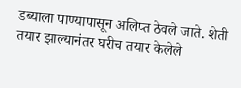डब्याला पाण्यापासून अलिप्त ठेवले जाते. शेती तयार झाल्यानंतर घरीच तयार केलेले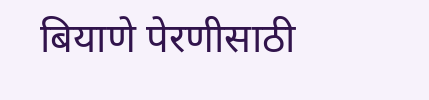बियाणे पेरणीसाठी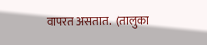वापरत असतात.  (तालुका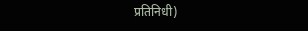प्रतिनिधी)